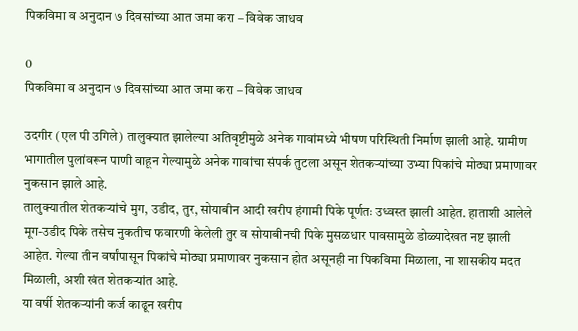पिकविमा व अनुदान ७ दिवसांच्या आत जमा करा – विवेक जाधव

0
पिकविमा व अनुदान ७ दिवसांच्या आत जमा करा – विवेक जाधव

उदगीर (एल पी उगिले) तालुक्यात झालेल्या अतिवृष्टीमुळे अनेक गावांमध्ये भीषण परिस्थिती निर्माण झाली आहे. ग्रामीण भागातील पुलांवरून पाणी वाहून गेल्यामुळे अनेक गावांचा संपर्क तुटला असून शेतकऱ्यांच्या उभ्या पिकांचे मोठ्या प्रमाणावर नुकसान झाले आहे.
तालुक्यातील शेतकऱ्यांचे मुग, उडीद, तुर, सोयाबीन आदी खरीप हंगामी पिके पूर्णतः उध्वस्त झाली आहेत. हाताशी आलेले मूग-उडीद पिके तसेच नुकतीच फवारणी केलेली तुर व सोयाबीनची पिके मुसळधार पावसामुळे डोळ्यादेखत नष्ट झाली आहेत. गेल्या तीन वर्षांपासून पिकांचे मोठ्या प्रमाणावर नुकसान होत असूनही ना पिकविमा मिळाला, ना शासकीय मदत मिळाली, अशी खंत शेतकऱ्यांत आहे.
या वर्षी शेतकऱ्यांनी कर्ज काढून खरीप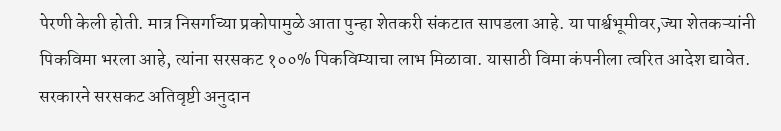पेरणी केली होती. मात्र निसर्गाच्या प्रकोपामुळे आता पुन्हा शेतकरी संकटात सापडला आहे. या पार्श्वभूमीवर,ज्या शेतकऱ्यांनी पिकविमा भरला आहे, त्यांना सरसकट १००% पिकविम्याचा लाभ मिळावा. यासाठी विमा कंपनीला त्वरित आदेश द्यावेत. सरकारने सरसकट अतिवृष्टी अनुदान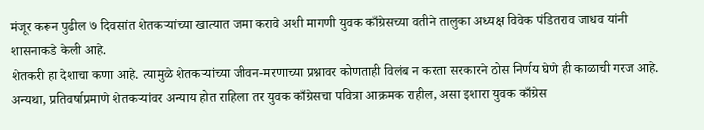मंजूर करून पुढील ७ दिवसांत शेतकऱ्यांच्या खात्यात जमा करावे अशी मागणी युवक काँग्रेसच्या वतीने तालुका अध्यक्ष विवेक पंडितराव जाधव यांनी शासनाकडे केली आहे.
शेतकरी हा देशाचा कणा आहे. त्यामुळे शेतकऱ्यांच्या जीवन-मरणाच्या प्रश्नावर कोणताही विलंब न करता सरकारने ठोस निर्णय घेणे ही काळाची गरज आहे. अन्यथा, प्रतिवर्षाप्रमाणे शेतकऱ्यांवर अन्याय होत राहिला तर युवक काँग्रेसचा पवित्रा आक्रमक राहील, असा इशारा युवक काँग्रेस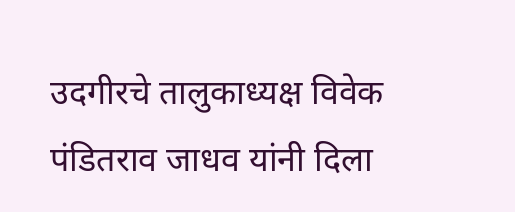उदगीरचे तालुकाध्यक्ष विवेक पंडितराव जाधव यांनी दिला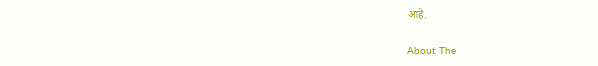आहे.

About The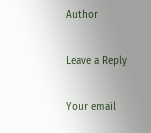Author

Leave a Reply

Your email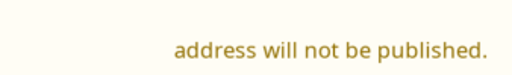address will not be published.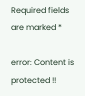Required fields are marked *

error: Content is protected !!